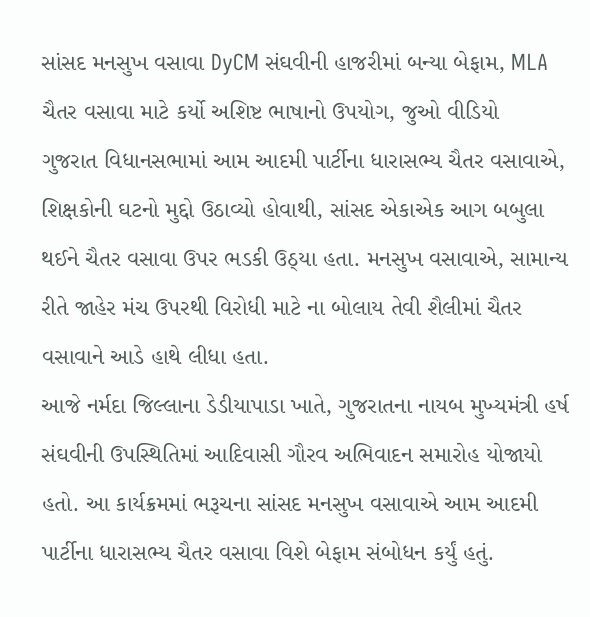સાંસદ મનસુખ વસાવા DyCM સંઘવીની હાજરીમાં બન્યા બેફામ, MLA ચૈતર વસાવા માટે કર્યો અશિષ્ટ ભાષાનો ઉપયોગ, જુઓ વીડિયો
ગુજરાત વિધાનસભામાં આમ આદમી પાર્ટીના ધારાસભ્ય ચૈતર વસાવાએ, શિક્ષકોની ઘટનો મુદ્દો ઉઠાવ્યો હોવાથી, સાંસદ એકાએક આગ બબુલા થઈને ચૈતર વસાવા ઉપર ભડકી ઉઠ્યા હતા. મનસુખ વસાવાએ, સામાન્ય રીતે જાહેર મંચ ઉપરથી વિરોધી માટે ના બોલાય તેવી શૈલીમાં ચૈતર વસાવાને આડે હાથે લીધા હતા.
આજે નર્મદા જિલ્લાના ડેડીયાપાડા ખાતે, ગુજરાતના નાયબ મુખ્યમંત્રી હર્ષ સંઘવીની ઉપસ્થિતિમાં આદિવાસી ગૌરવ અભિવાદન સમારોહ યોજાયો હતો. આ કાર્યક્રમમાં ભરૂચના સાંસદ મનસુખ વસાવાએ આમ આદમી પાર્ટીના ધારાસભ્ય ચૈતર વસાવા વિશે બેફામ સંબોધન કર્યું હતું.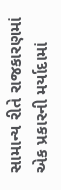સામાન્ય રીતે રાજકારણમાં એક પ્રકારની મર્યાદામાં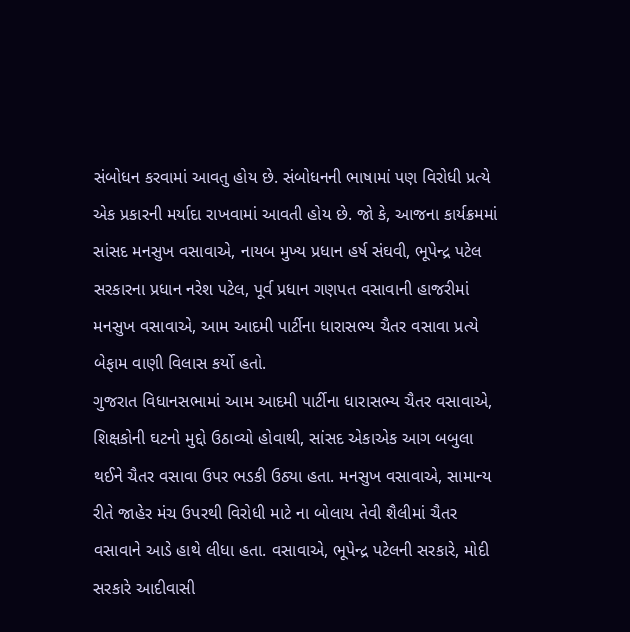સંબોધન કરવામાં આવતુ હોય છે. સંબોધનની ભાષામાં પણ વિરોધી પ્રત્યે એક પ્રકારની મર્યાદા રાખવામાં આવતી હોય છે. જો કે, આજના કાર્યક્રમમાં સાંસદ મનસુખ વસાવાએ, નાયબ મુખ્ય પ્રધાન હર્ષ સંઘવી, ભૂપેન્દ્ર પટેલ સરકારના પ્રધાન નરેશ પટેલ, પૂર્વ પ્રધાન ગણપત વસાવાની હાજરીમાં મનસુખ વસાવાએ, આમ આદમી પાર્ટીના ધારાસભ્ય ચૈતર વસાવા પ્રત્યે બેફામ વાણી વિલાસ કર્યો હતો.
ગુજરાત વિધાનસભામાં આમ આદમી પાર્ટીના ધારાસભ્ય ચૈતર વસાવાએ, શિક્ષકોની ઘટનો મુદ્દો ઉઠાવ્યો હોવાથી, સાંસદ એકાએક આગ બબુલા થઈને ચૈતર વસાવા ઉપર ભડકી ઉઠ્યા હતા. મનસુખ વસાવાએ, સામાન્ય રીતે જાહેર મંચ ઉપરથી વિરોધી માટે ના બોલાય તેવી શૈલીમાં ચૈતર વસાવાને આડે હાથે લીધા હતા. વસાવાએ, ભૂપેન્દ્ર પટેલની સરકારે, મોદી સરકારે આદીવાસી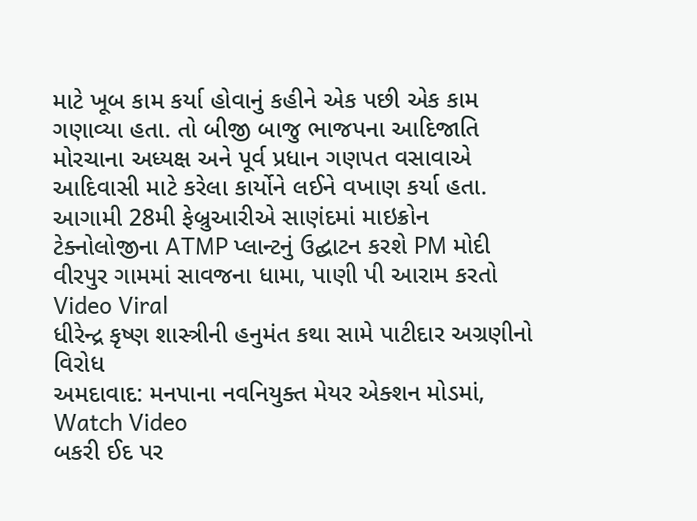માટે ખૂબ કામ કર્યા હોવાનું કહીને એક પછી એક કામ ગણાવ્યા હતા. તો બીજી બાજુ ભાજપના આદિજાતિ મોરચાના અધ્યક્ષ અને પૂર્વ પ્રધાન ગણપત વસાવાએ આદિવાસી માટે કરેલા કાર્યોને લઈને વખાણ કર્યા હતા.
આગામી 28મી ફેબ્રુઆરીએ સાણંદમાં માઇક્રોન ટેક્નોલોજીના ATMP પ્લાન્ટનું ઉદ્ઘાટન કરશે PM મોદી
વીરપુર ગામમાં સાવજના ધામા, પાણી પી આરામ કરતો Video Viral
ધીરેન્દ્ર કૃષ્ણ શાસ્ત્રીની હનુમંત કથા સામે પાટીદાર અગ્રણીનો વિરોધ
અમદાવાદ: મનપાના નવનિયુક્ત મેયર એક્શન મોડમાં, Watch Video
બકરી ઈદ પર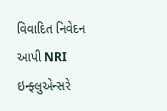વિવાદિત નિવેદન આપી NRI ઇન્ફ્લુએન્સરે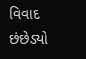વિવાદ છંછેડ્યો